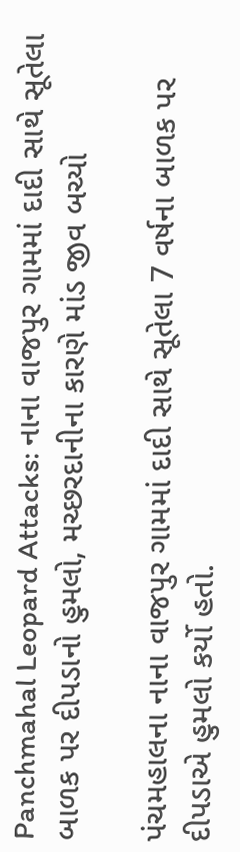Panchmahal Leopard Attacks: નાના વાજપુર ગામમાં દાદી સાથે સૂતેલા બાળક પર દીપડાનો હુમલો, મચ્છરદાનીના કારણે માંડ જીવ બચ્યો

પંચમહાલના નાના વાજપુર ગામમાં દાદી સાથે સૂતેલા 7 વર્ષના બાળક પર દીપડાએ હુમલો કર્યો હતો.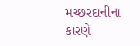મચ્છરદાનીના કારણે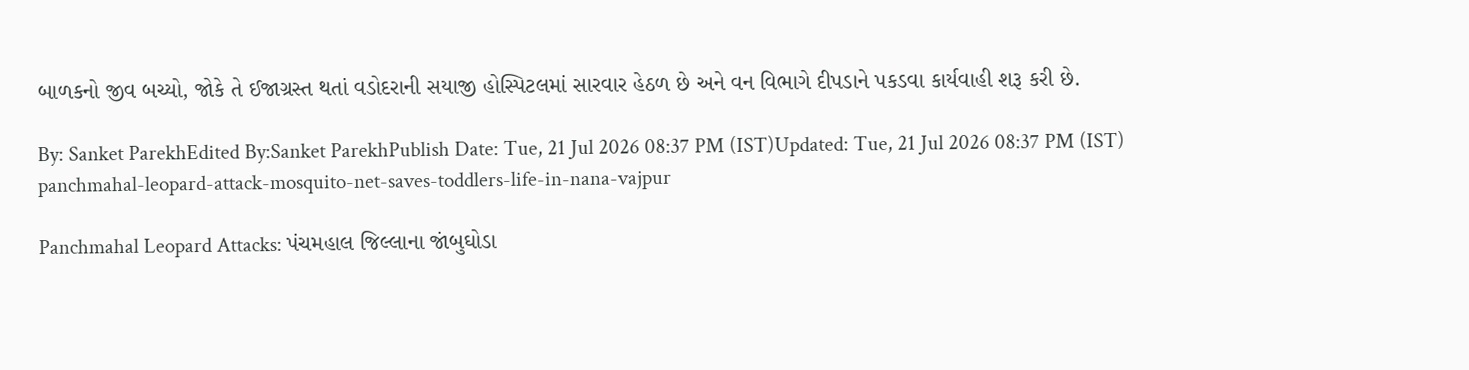બાળકનો જીવ બચ્યો, જોકે તે ઈજાગ્રસ્ત થતાં વડોદરાની સયાજી હોસ્પિટલમાં સારવાર હેઠળ છે અને વન વિભાગે દીપડાને પકડવા કાર્યવાહી શરૂ કરી છે.

By: Sanket ParekhEdited By:Sanket ParekhPublish Date: Tue, 21 Jul 2026 08:37 PM (IST)Updated: Tue, 21 Jul 2026 08:37 PM (IST)
panchmahal-leopard-attack-mosquito-net-saves-toddlers-life-in-nana-vajpur

Panchmahal Leopard Attacks: પંચમહાલ જિલ્લાના જાંબુઘોડા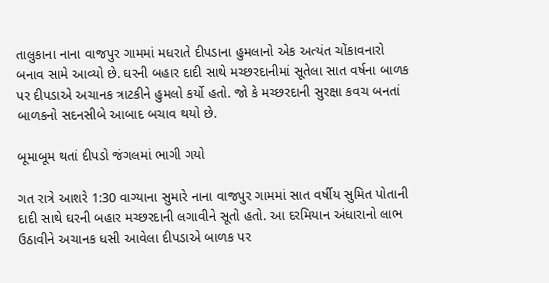તાલુકાના નાના વાજપુર ગામમાં મધરાતે દીપડાના હુમલાનો એક અત્યંત ચોંકાવનારો બનાવ સામે આવ્યો છે. ઘરની બહાર દાદી સાથે મચ્છરદાનીમાં સૂતેલા સાત વર્ષના બાળક પર દીપડાએ અચાનક ત્રાટકીને હુમલો કર્યો હતો. જો કે મચ્છરદાની સુરક્ષા કવચ બનતાં બાળકનો સદનસીબે આબાદ બચાવ થયો છે.

બૂમાબૂમ થતાં દીપડો જંગલમાં ભાગી ગયો

ગત રાત્રે આશરે 1:30 વાગ્યાના સુમારે નાના વાજપુર ગામમાં સાત વર્ષીય સુમિત પોતાની દાદી સાથે ઘરની બહાર મચ્છરદાની લગાવીને સૂતો હતો. આ દરમિયાન અંધારાનો લાભ ઉઠાવીને અચાનક ધસી આવેલા દીપડાએ બાળક પર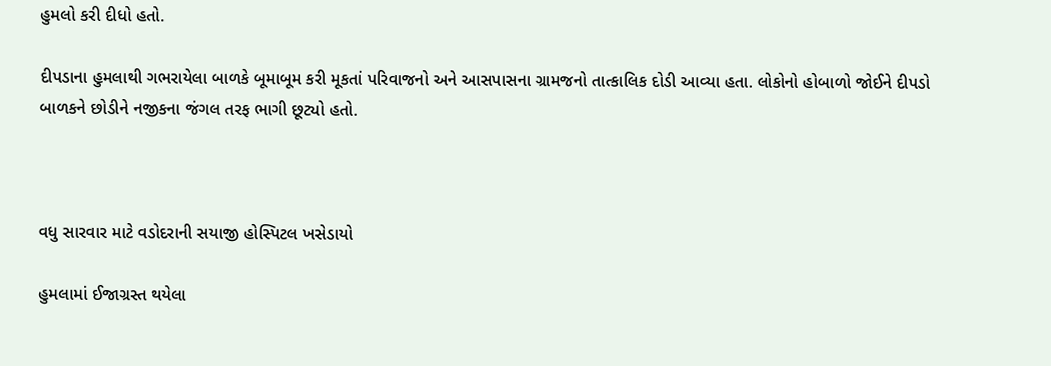હુમલો કરી દીધો હતો.

દીપડાના હુમલાથી ગભરાયેલા બાળકે બૂમાબૂમ કરી મૂકતાં પરિવાજનો અને આસપાસના ગ્રામજનો તાત્કાલિક દોડી આવ્યા હતા. લોકોનો હોબાળો જોઈને દીપડો બાળકને છોડીને નજીકના જંગલ તરફ ભાગી છૂટ્યો હતો.



વધુ સારવાર માટે વડોદરાની સયાજી હોસ્પિટલ ખસેડાયો

હુમલામાં ઈજાગ્રસ્ત થયેલા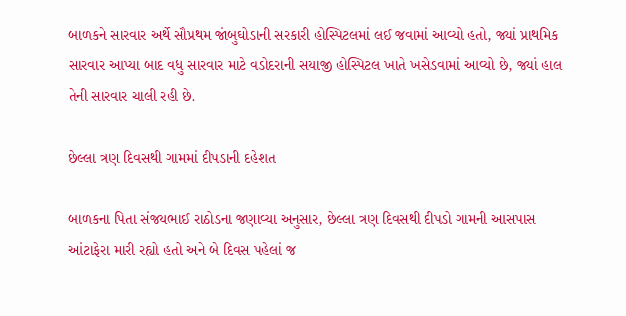બાળકને સારવાર અર્થે સૌપ્રથમ જાંબુઘોડાની સરકારી હોસ્પિટલમાં લઈ જવામાં આવ્યો હતો, જ્યાં પ્રાથમિક સારવાર આપ્યા બાદ વધુ સારવાર માટે વડોદરાની સયાજી હોસ્પિટલ ખાતે ખસેડવામાં આવ્યો છે, જ્યાં હાલ તેની સારવાર ચાલી રહી છે.

છેલ્લા ત્રણ દિવસથી ગામમાં દીપડાની દહેશત

બાળકના પિતા સંજયભાઈ રાઠોડના જણાવ્યા અનુસાર, છેલ્લા ત્રણ દિવસથી દીપડો ગામની આસપાસ આંટાફેરા મારી રહ્યો હતો અને બે દિવસ પહેલાં જ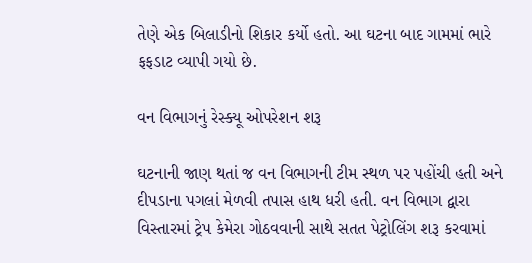તેણે એક બિલાડીનો શિકાર કર્યો હતો. આ ઘટના બાદ ગામમાં ભારે ફફડાટ વ્યાપી ગયો છે.

વન વિભાગનું રેસ્ક્યૂ ઓપરેશન શરૂ

ઘટનાની જાણ થતાં જ વન વિભાગની ટીમ સ્થળ પર પહોંચી હતી અને દીપડાના પગલાં મેળવી તપાસ હાથ ધરી હતી. વન વિભાગ દ્વારા વિસ્તારમાં ટ્રેપ કેમેરા ગોઠવવાની સાથે સતત પેટ્રોલિંગ શરૂ કરવામાં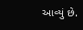આવ્યું છે.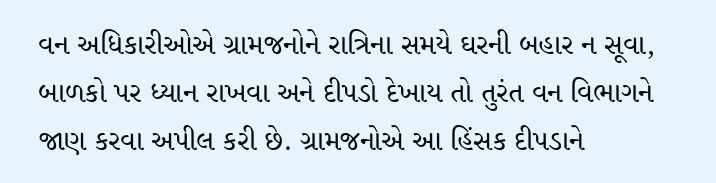વન અધિકારીઓએ ગ્રામજનોને રાત્રિના સમયે ઘરની બહાર ન સૂવા, બાળકો પર ધ્યાન રાખવા અને દીપડો દેખાય તો તુરંત વન વિભાગને જાણ કરવા અપીલ કરી છે. ગ્રામજનોએ આ હિંસક દીપડાને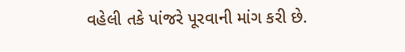વહેલી તકે પાંજરે પૂરવાની માંગ કરી છે.